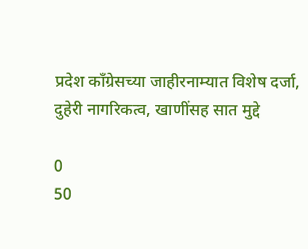प्रदेश कॉंग्रेसच्या जाहीरनाम्यात विशेष दर्जा, दुहेरी नागरिकत्व, खाणींसह सात मुद्दे

0
50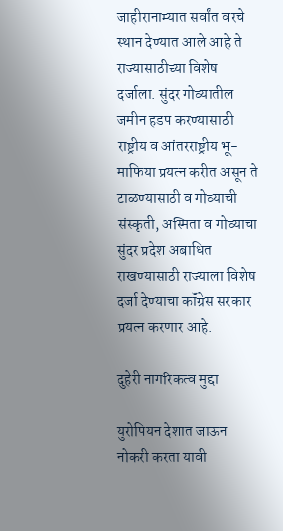जाहीरानाम्यात सर्वांत वरचे स्थान देण्यात आले आहे ते राज्यासाठीच्या विशेष दर्जाला. सुंदर गोव्यातील जमीन हडप करण्यासाठी राष्ट्रीय व आंतरराष्ट्रीय भू-माफिया प्रयत्न करीत असून ते टाळण्यासाठी व गोव्याची संस्कृती, अस्मिता व गोव्याचा सुंदर प्रदेश अबाधित राखण्यासाठी राज्याला विशेष दर्जा देण्याचा कॉंग्रेस सरकार प्रयत्न करणार आहे.

दुहेरी नागरिकत्व मुद्दा

युरोपियन देशात जाऊन नोकरी करता यावी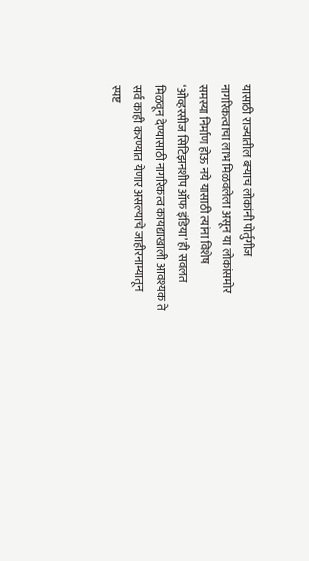यासाठी राज्यातील बर्‍याच लोकांनी पोर्तुगीज नागरिकत्वाचा लाभ मिळवलेला असून या लोकांसमोर समस्या निर्माण होऊ नये यासाठी त्यांना विशेष ‘ओव्हरसीज सिटिझनशीप ऑफ इंडिया’ ही सवलत मिळवून देण्यासाठी नागरिकत्व कायद्याखाली आवश्यक ते सर्व काही करण्यात येणार असल्याचे जाहीरनाम्यातून स्पष्ट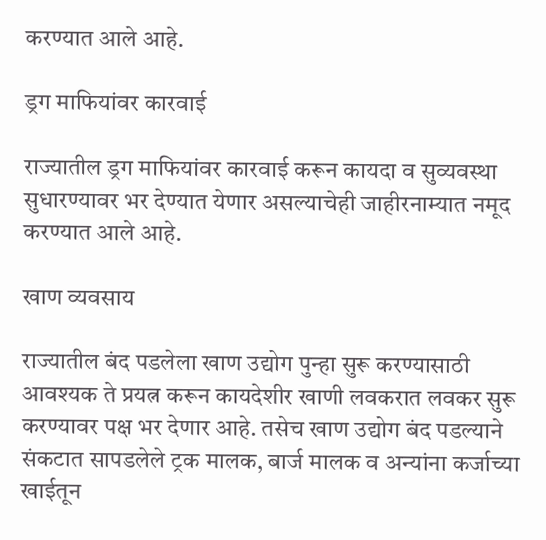करण्यात आले आहे.

ड्रग माफियांवर कारवाई

राज्यातील ड्रग माफियांवर कारवाई करून कायदा व सुव्यवस्था सुधारण्यावर भर देण्यात येणार असल्याचेही जाहीरनाम्यात नमूद करण्यात आले आहे.

खाण व्यवसाय

राज्यातील बंद पडलेला खाण उद्योग पुन्हा सुरू करण्यासाठी आवश्यक ते प्रयत्न करून कायदेशीर खाणी लवकरात लवकर सुरू करण्यावर पक्ष भर देणार आहे. तसेच खाण उद्योग बंद पडल्याने संकटात सापडलेले ट्रक मालक, बार्ज मालक व अन्यांना कर्जाच्या खाईतून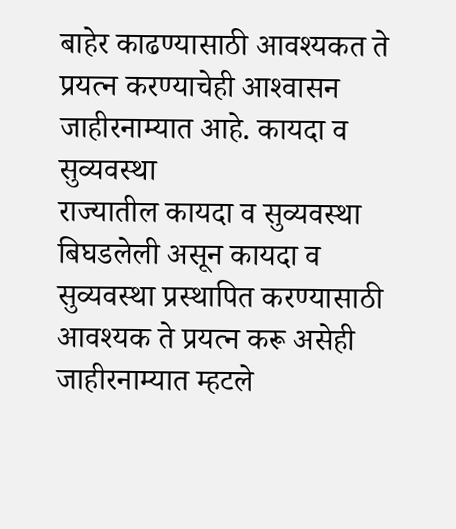बाहेर काढण्यासाठी आवश्यकत ते प्रयत्न करण्याचेही आश्‍वासन जाहीरनाम्यात आहे. कायदा व सुव्यवस्था
राज्यातील कायदा व सुव्यवस्था बिघडलेली असून कायदा व सुव्यवस्था प्रस्थापित करण्यासाठी आवश्यक ते प्रयत्न करू असेही जाहीरनाम्यात म्हटले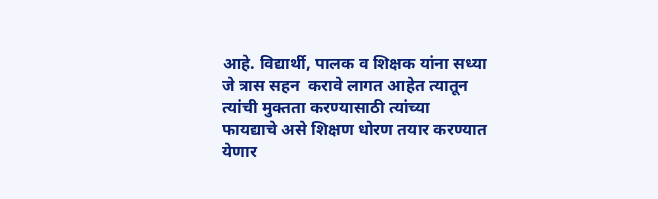आहे. विद्यार्थी, पालक व शिक्षक यांना सध्या जे त्रास सहन  करावे लागत आहेत त्यातून त्यांची मुक्तता करण्यासाठी त्यांच्या फायद्याचे असे शिक्षण धोरण तयार करण्यात येणार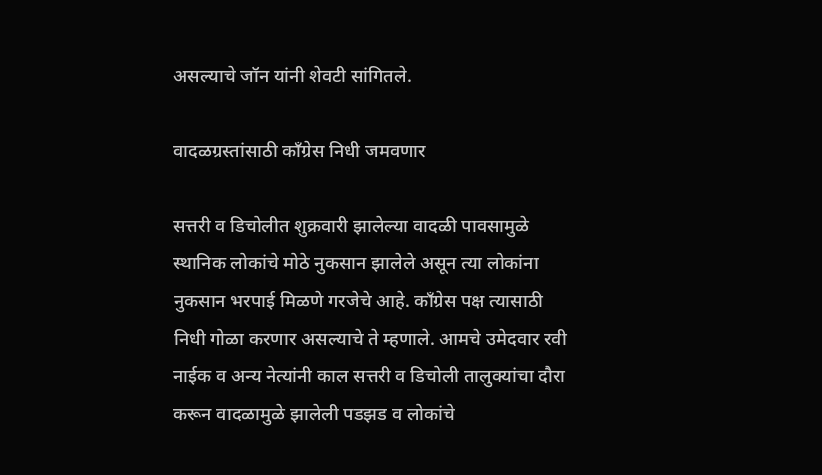असल्याचे जॉन यांनी शेवटी सांगितले.

वादळग्रस्तांसाठी कॉंग्रेस निधी जमवणार

सत्तरी व डिचोलीत शुक्रवारी झालेल्या वादळी पावसामुळे स्थानिक लोकांचे मोठे नुकसान झालेले असून त्या लोकांना नुकसान भरपाई मिळणे गरजेचे आहे. कॉंग्रेस पक्ष त्यासाठी निधी गोळा करणार असल्याचे ते म्हणाले. आमचे उमेदवार रवी नाईक व अन्य नेत्यांनी काल सत्तरी व डिचोली तालुक्यांचा दौरा करून वादळामुळे झालेली पडझड व लोकांचे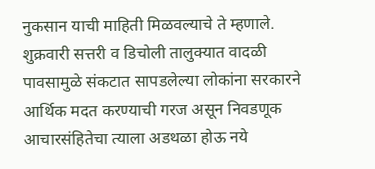नुकसान याची माहिती मिळवल्याचे ते म्हणाले.
शुक्रवारी सत्तरी व डिचोली तालुक्यात वादळी पावसामुळे संकटात सापडलेल्या लोकांना सरकारने आर्थिक मदत करण्याची गरज असून निवडणूक आचारसंहितेचा त्याला अडथळा होऊ नये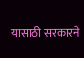यासाठी सरकारने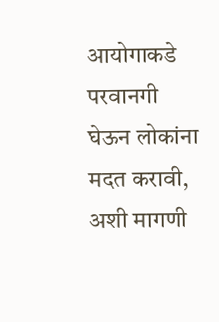आयोगाकडे परवानगी घेऊन लोकांना मदत करावी, अशी मागणी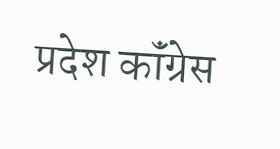प्रदेश कॉंग्रेस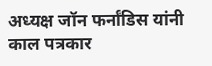अध्यक्ष जॉन फर्नांडिस यांनी काल पत्रकार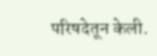परिषदेतून केली.